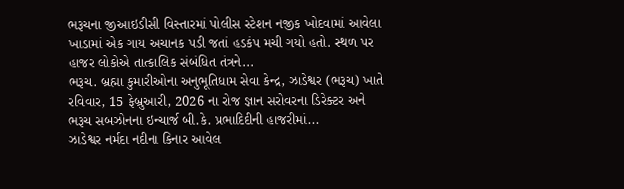ભરૂચના જીઆઇડીસી વિસ્તારમાં પોલીસ સ્ટેશન નજીક ખોદવામાં આવેલા ખાડામાં એક ગાય અચાનક પડી જતાં હડકંપ મચી ગયો હતો. સ્થળ પર હાજર લોકોએ તાત્કાલિક સંબંધિત તંત્રને...
ભરૂચ. બ્રહ્મા કુમારીઓના અનુભૂતિધામ સેવા કેન્દ્ર, ઝાડેશ્વર (ભરૂચ) ખાતે રવિવાર, 15 ફેબ્રુઆરી, 2026 ના રોજ જ્ઞાન સરોવરના ડિરેક્ટર અને ભરૂચ સબઝોનના ઇન્ચાર્જ બી.કે. પ્રભાદિદીની હાજરીમાં...
ઝાડેશ્વર નર્મદા નદીના કિનાર આવેલ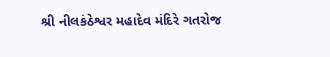શ્રી નીલકંઠેશ્વર મહાદેવ મંદિરે ગતરોજ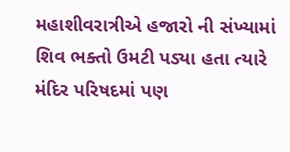મહાશીવરાત્રીએ હજારો ની સંખ્યામાં શિવ ભક્તો ઉમટી પડ્યા હતા ત્યારે મંદિર પરિષદમાં પણ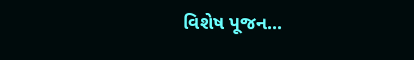વિશેષ પૂજન...